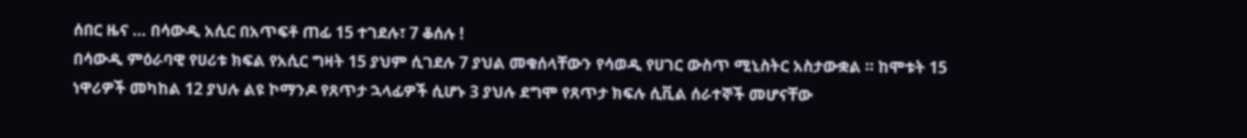ሰበር ዜና … በሳውዲ አሲር በአጥፍቶ ጠፊ 15 ተገደሉ፣ 7 ቆሰሉ !
በሳውዲ ምዕራባዊ የሀሪቱ ክፍል የአሲር ግዛት 15 ያህም ሲገደሉ 7 ያህል መቁሰላቸውን የሳወዲ የሀገር ውስጥ ሚኒስትር አስታውቋል ። ከሞቱት 15 ነዋሪዎች መካከል 12 ያህሉ ልዩ ኮማንዶ የጸጥታ ኋላፊዎች ሲሆኑ 3 ያህሉ ደግሞ የጸጥታ ክፍሉ ሲቪል ሰራተኞች መሆናቸው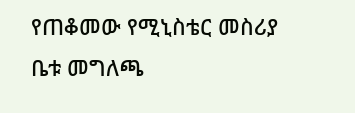የጠቆመው የሚኒስቴር መስሪያ ቤቱ መግለጫ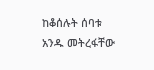ከቆሰሉት ሰባቱ አንዱ መትረፋቸው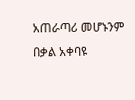አጠራጣሪ መሆኑንም በቃል አቀባዩ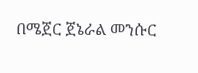በሜጀር ጀኔራል መንሱር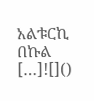አልቱርኪ በኩል […]![]()